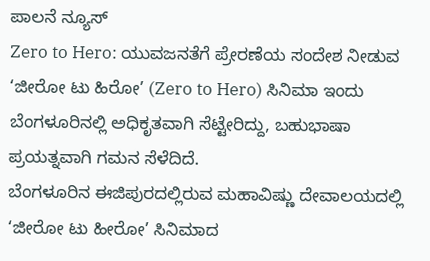ಪಾಲನೆ ನ್ಯೂಸ್
Zero to Hero: ಯುವಜನತೆಗೆ ಪ್ರೇರಣೆಯ ಸಂದೇಶ ನೀಡುವ ‘ಜೀರೋ ಟು ಹಿರೋ’ (Zero to Hero) ಸಿನಿಮಾ ಇಂದು ಬೆಂಗಳೂರಿನಲ್ಲಿ ಅಧಿಕೃತವಾಗಿ ಸೆಟ್ಟೇರಿದ್ದು, ಬಹುಭಾಷಾ ಪ್ರಯತ್ನವಾಗಿ ಗಮನ ಸೆಳೆದಿದೆ.
ಬೆಂಗಳೂರಿನ ಈಜಿಪುರದಲ್ಲಿರುವ ಮಹಾವಿಷ್ಣು ದೇವಾಲಯದಲ್ಲಿ ‘ಜೀರೋ ಟು ಹೀರೋ’ ಸಿನಿಮಾದ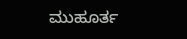ಮುಹೂರ್ತ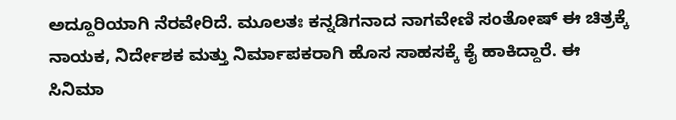ಅದ್ದೂರಿಯಾಗಿ ನೆರವೇರಿದೆ. ಮೂಲತಃ ಕನ್ನಡಿಗನಾದ ನಾಗವೇಣಿ ಸಂತೋಷ್ ಈ ಚಿತ್ರಕ್ಕೆ ನಾಯಕ, ನಿರ್ದೇಶಕ ಮತ್ತು ನಿರ್ಮಾಪಕರಾಗಿ ಹೊಸ ಸಾಹಸಕ್ಕೆ ಕೈ ಹಾಕಿದ್ದಾರೆ. ಈ ಸಿನಿಮಾ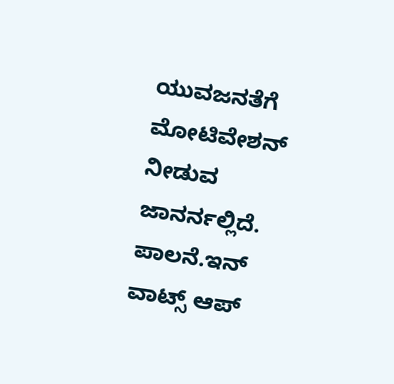ಯುವಜನತೆಗೆ ಮೋಟಿವೇಶನ್ ನೀಡುವ ಜಾನರ್ನಲ್ಲಿದೆ.
ಪಾಲನೆ.ಇನ್ ವಾಟ್ಸ್ ಆಪ್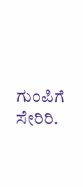ಗುಂಪಿಗೆ ಸೇರಿರಿ.